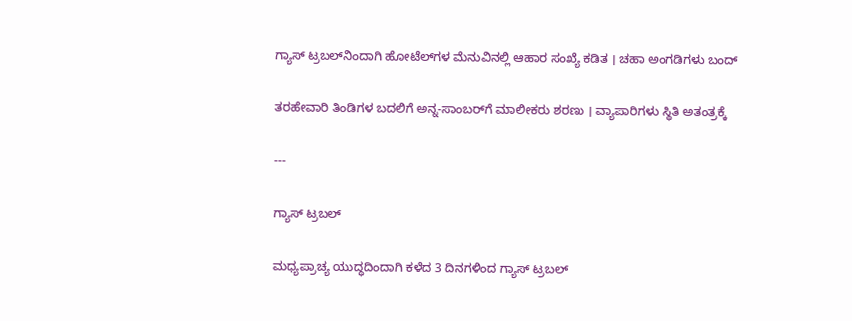ಗ್ಯಾಸ್ ಟ್ರಬಲ್‌ನಿಂದಾಗಿ ಹೋಟೆಲ್‌ಗಳ ಮೆನುವಿನಲ್ಲಿ ಆಹಾರ ಸಂಖ್ಯೆ ಕಡಿತ । ಚಹಾ ಅಂಗಡಿಗಳು ಬಂದ್‌

ತರಹೇವಾರಿ ತಿಂಡಿಗಳ ಬದಲಿಗೆ ಅನ್ನ-ಸಾಂಬರ್‌ಗೆ ಮಾಲೀಕರು ಶರಣು । ವ್ಯಾಪಾರಿಗಳು ಸ್ಥಿತಿ ಅತಂತ್ರಕ್ಕೆ

---

ಗ್ಯಾಸ್‌ ಟ್ರಬಲ್‌

ಮಧ್ಯಪ್ರಾಚ್ಯ ಯುದ್ಧದಿಂದಾಗಿ ಕಳೆದ 3 ದಿನಗಳಿಂದ ಗ್ಯಾಸ್‌ ಟ್ರಬಲ್‌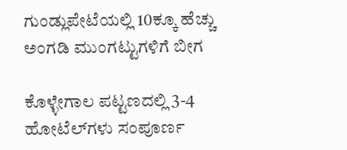ಗುಂಡ್ಲುಪೇಟೆಯಲ್ಲಿ 10ಕ್ಕೂ ಹೆಚ್ಚು ಅಂಗಡಿ ಮುಂಗಟ್ಟುಗಳಿಗೆ ಬೀಗ

ಕೊಳ್ಳೇಗಾಲ ಪಟ್ಟಣದಲ್ಲಿ 3-4 ಹೋಟೆಲ್‌ಗಳು ಸಂಪೂರ್ಣ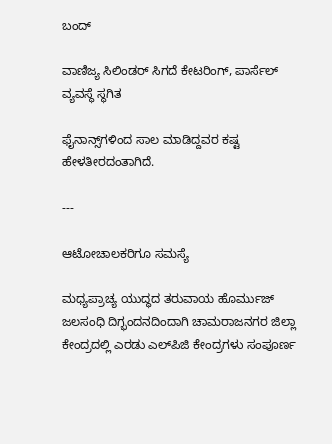ಬಂದ್‌

ವಾಣಿಜ್ಯ ಸಿಲಿಂಡರ್‌ ಸಿಗದೆ ಕೇಟರಿಂಗ್‌, ಪಾರ್ಸೆಲ್‌ ವ್ಯವಸ್ಥೆ ಸ್ಥಗಿತ

ಫೈನಾನ್ಸ್‌ಗಳಿಂದ ಸಾಲ ಮಾಡಿದ್ದವರ ಕಷ್ಟ ಹೇಳತೀರದಂತಾಗಿದೆ.

---

ಆಟೋಚಾಲಕರಿಗೂ ಸಮಸ್ಯೆ

ಮಧ್ಯಪ್ರಾಚ್ಯ ಯುದ್ಧದ ತರುವಾಯ ಹೊರ್ಮುಜ್‌ ಜಲಸಂಧಿ ದಿಗ್ಭಂದನದಿಂದಾಗಿ ಚಾಮರಾಜನಗರ ಜಿಲ್ಲಾ ಕೇಂದ್ರದಲ್ಲಿ ಎರಡು ಎಲ್‌ಪಿಜಿ ಕೇಂದ್ರಗಳು ಸಂಪೂರ್ಣ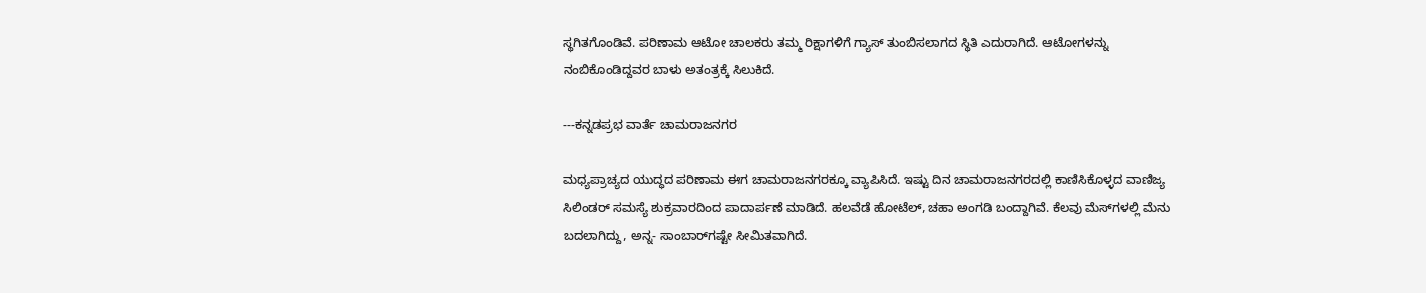ಸ್ಥಗಿತಗೊಂಡಿವೆ. ಪರಿಣಾಮ ಆಟೋ ಚಾಲಕರು ತಮ್ಮ ರಿಕ್ಷಾಗಳಿಗೆ ಗ್ಯಾಸ್‌ ತುಂಬಿಸಲಾಗದ ಸ್ಥಿತಿ ಎದುರಾಗಿದೆ. ಆಟೋಗಳನ್ನು ನಂಬಿಕೊಂಡಿದ್ದವರ ಬಾಳು ಅತಂತ್ರಕ್ಕೆ ಸಿಲುಕಿದೆ.

---ಕನ್ನಡಪ್ರಭ ವಾರ್ತೆ ಚಾಮರಾಜನಗರ

ಮಧ್ಯಪ್ರಾಚ್ಯದ ಯುದ್ಧದ ಪರಿಣಾಮ ಈಗ ಚಾಮರಾಜನಗರಕ್ಕೂ ವ್ಯಾಪಿಸಿದೆ‌. ಇಷ್ಟು ದಿನ ಚಾಮರಾಜನಗರದಲ್ಲಿ ಕಾಣಿಸಿಕೊಳ್ಳದ ವಾಣಿಜ್ಯ ಸಿಲಿಂಡರ್‌ ಸಮಸ್ಯೆ ಶುಕ್ರವಾರದಿಂದ ಪಾದಾರ್ಪಣೆ ಮಾಡಿದೆ. ಹಲವೆಡೆ ಹೋಟೆಲ್, ಚಹಾ ಅಂಗಡಿ ಬಂದ್ದಾಗಿವೆ. ಕೆಲವು ಮೆಸ್‌ಗಳಲ್ಲಿ ಮೆನು ಬದಲಾಗಿದ್ದು, ಅನ್ನ- ಸಾಂಬಾರ್‌ಗಷ್ಟೇ ಸೀಮಿತವಾಗಿದೆ.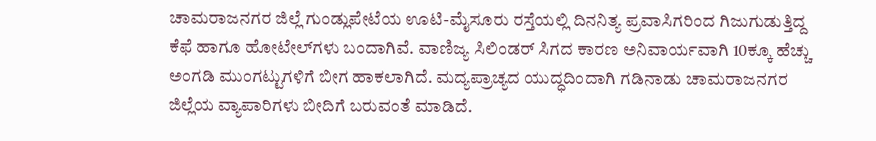ಚಾಮರಾಜನಗರ ಜಿಲ್ಲೆ ಗುಂಡ್ಲುಪೇಟೆಯ ಊಟಿ-ಮೈಸೂರು ರಸ್ತೆಯಲ್ಲಿ ದಿನನಿತ್ಯ ಪ್ರವಾಸಿಗರಿಂದ ಗಿಜುಗುಡುತ್ತಿದ್ದ ಕೆಫೆ ಹಾಗೂ ಹೋಟೇಲ್‌ಗಳು ಬಂದಾಗಿವೆ. ವಾಣಿಜ್ಯ ಸಿಲಿಂಡರ್‌ ಸಿಗದ ಕಾರಣ ಅನಿವಾರ್ಯವಾಗಿ 10ಕ್ಕೂ ಹೆಚ್ಚು ಅಂಗಡಿ ಮುಂಗಟ್ಟುಗಳಿಗೆ ಬೀಗ ಹಾಕಲಾಗಿದೆ. ಮದ್ಯಪ್ರಾಚ್ಯದ ಯುದ್ಧದಿಂದಾಗಿ ಗಡಿನಾಡು ಚಾಮರಾಜನಗರ ಜಿಲ್ಲೆಯ ವ್ಯಾಪಾರಿಗಳು ಬೀದಿಗೆ ಬರುವಂತೆ ಮಾಡಿದೆ.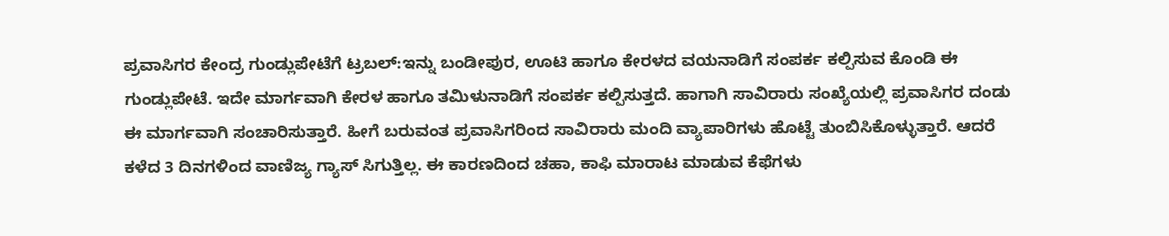ಪ್ರವಾಸಿಗರ ಕೇಂದ್ರ ಗುಂಡ್ಲುಪೇಟೆಗೆ ಟ್ರಬಲ್‌:ಇನ್ನು ಬಂಡೀಪುರ, ಊಟಿ ಹಾಗೂ ಕೇರಳದ ವಯನಾಡಿಗೆ ಸಂಪರ್ಕ ಕಲ್ಪಿಸುವ ಕೊಂಡಿ ಈ ಗುಂಡ್ಲುಪೇಟೆ. ಇದೇ ಮಾರ್ಗವಾಗಿ ಕೇರಳ ಹಾಗೂ ತಮಿಳುನಾಡಿಗೆ ಸಂಪರ್ಕ ಕಲ್ಪಿಸುತ್ತದೆ. ಹಾಗಾಗಿ ಸಾವಿರಾರು ಸಂಖ್ಯೆಯಲ್ಲಿ ಪ್ರವಾಸಿಗರ ದಂಡು ಈ ಮಾರ್ಗವಾಗಿ ಸಂಚಾರಿಸುತ್ತಾರೆ. ಹೀಗೆ ಬರುವಂತ ಪ್ರವಾಸಿಗರಿಂದ ಸಾವಿರಾರು ಮಂದಿ ವ್ಯಾಪಾರಿಗಳು ಹೊಟ್ಟೆ ತುಂಬಿಸಿಕೊಳ್ಳುತ್ತಾರೆ. ಆದರೆ ಕಳೆದ 3 ದಿನಗಳಿಂದ ವಾಣಿಜ್ಯ ಗ್ಯಾಸ್‌ ಸಿಗುತ್ತಿಲ್ಲ. ಈ ಕಾರಣದಿಂದ ಚಹಾ, ಕಾಫಿ ಮಾರಾಟ ಮಾಡುವ ಕೆಫೆಗಳು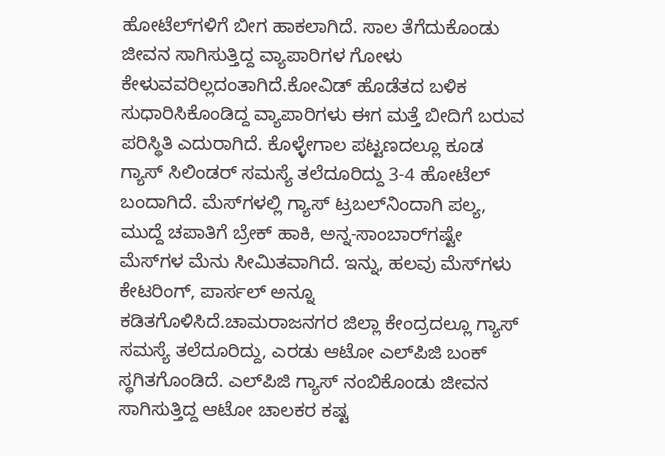ಹೋಟೆಲ್‌ಗಳಿಗೆ ಬೀಗ ಹಾಕಲಾಗಿದೆ. ಸಾಲ ತೆಗೆದುಕೊಂಡು ಜೀವನ ಸಾಗಿಸುತ್ತಿದ್ದ ವ್ಯಾಪಾರಿಗಳ ಗೋಳು ಕೇಳುವವರಿಲ್ಲದಂತಾಗಿದೆ.ಕೋವಿಡ್ ಹೊಡೆತದ ಬಳಿಕ ಸುಧಾರಿಸಿಕೊಂಡಿದ್ದ ವ್ಯಾಪಾರಿಗಳು ಈಗ ಮತ್ತೆ ಬೀದಿಗೆ ಬರುವ ಪರಿಸ್ಥಿತಿ ಎದುರಾಗಿದೆ. ಕೊಳ್ಳೇಗಾಲ ಪಟ್ಟಣದಲ್ಲೂ ಕೂಡ ಗ್ಯಾಸ್ ಸಿಲಿಂಡರ್‌ ಸಮಸ್ಯೆ ತಲೆದೂರಿದ್ದು 3-4 ಹೋಟೆಲ್ ಬಂದಾಗಿದೆ. ಮೆಸ್‌ಗಳಲ್ಲಿ ಗ್ಯಾಸ್‌ ಟ್ರಬಲ್‌ನಿಂದಾಗಿ ಪಲ್ಯ, ಮುದ್ದೆ ಚಪಾತಿಗೆ ಬ್ರೇಕ್ ಹಾಕಿ, ಅನ್ನ-ಸಾಂಬಾರ್‌ಗಷ್ಟೇ ಮೆಸ್‌ಗಳ ಮೆನು ಸೀಮಿತವಾಗಿದೆ. ಇನ್ನು, ಹಲವು ಮೆಸ್‌ಗಳು ಕೇಟರಿಂಗ್, ಪಾರ್ಸಲ್‌ ಅನ್ನೂ ಕಡಿತಗೊಳಿಸಿದೆ.ಚಾಮರಾಜನಗರ ಜಿಲ್ಲಾ ಕೇಂದ್ರದಲ್ಲೂ ಗ್ಯಾಸ್‌ ಸಮಸ್ಯೆ ತಲೆದೂರಿದ್ದು, ಎರಡು ಆಟೋ ಎಲ್‌ಪಿಜಿ ಬಂಕ್‌ ಸ್ಥಗಿತಗೊಂಡಿದೆ. ಎಲ್‌ಪಿಜಿ ಗ್ಯಾಸ್ ನಂಬಿಕೊಂಡು ಜೀವನ ಸಾಗಿಸುತ್ತಿದ್ದ ಆಟೋ ಚಾಲಕರ ಕಷ್ಟ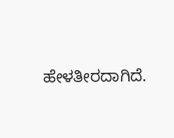ಹೇಳತೀರದಾಗಿದೆ.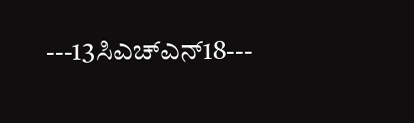---13ಸಿಎಚ್ಎನ್‌18---